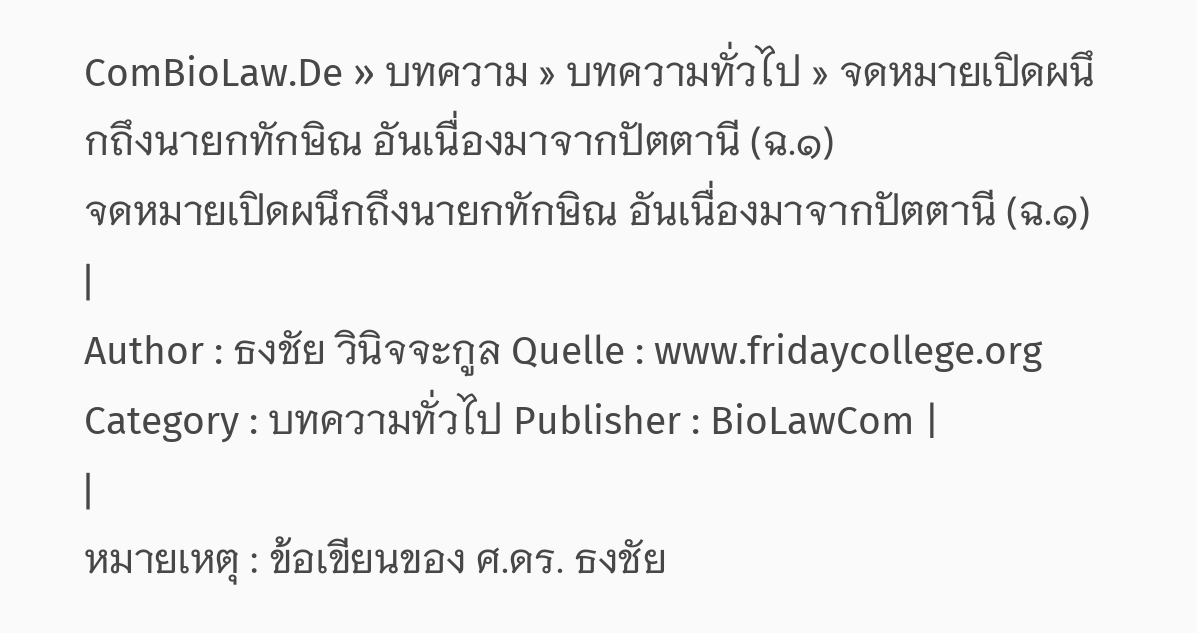ComBioLaw.De » บทความ » บทความทั่วไป » จดหมายเปิดผนึกถึงนายกทักษิณ อันเนื่องมาจากปัตตานี (ฉ.๑)
จดหมายเปิดผนึกถึงนายกทักษิณ อันเนื่องมาจากปัตตานี (ฉ.๑)
|
Author : ธงชัย วินิจจะกูล Quelle : www.fridaycollege.org Category : บทความทั่วไป Publisher : BioLawCom |
|
หมายเหตุ : ข้อเขียนของ ศ.ดร. ธงชัย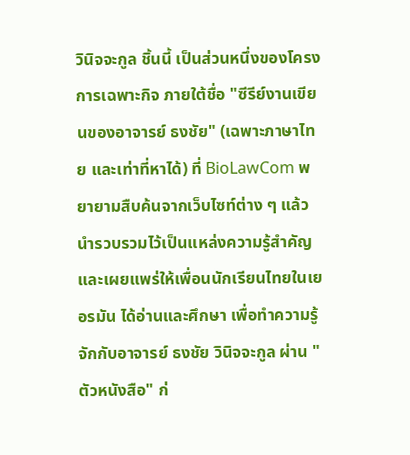วินิจจะกูล ชิ้นนี้ เป็นส่วนหนึ่งของโครงการเฉพาะกิจ ภายใต้ชื่อ "ซีรีย์งานเขียนของอาจารย์ ธงชัย" (เฉพาะภาษาไทย และเท่าที่หาได้) ที่ BioLawCom พยายามสืบค้นจากเว็บไซท์ต่าง ๆ แล้วนำรวบรวมไว้เป็นแหล่งความรู้สำคัญ และเผยแพร่ให้เพื่อนนักเรียนไทยในเยอรมัน ได้อ่านและศึกษา เพื่อทำความรู้จักกับอาจารย์ ธงชัย วินิจจะกูล ผ่าน "ตัวหนังสือ" ก่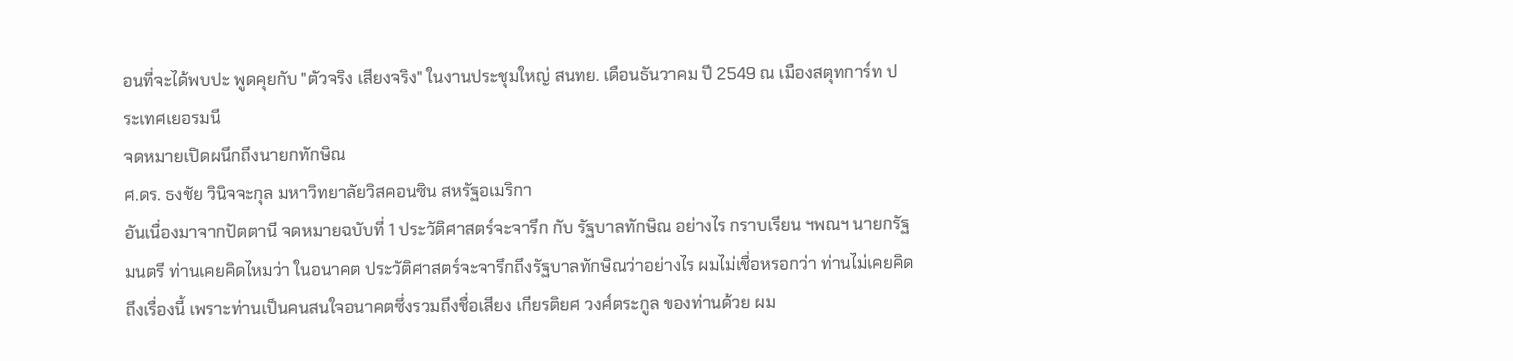อนที่จะได้พบปะ พูดคุยกับ "ตัวจริง เสียงจริง" ในงานประชุมใหญ่ สนทย. เดือนธันวาคม ปี 2549 ณ เมืองสตุทการ์ท ประเทศเยอรมนี
จดหมายเปิดผนึกถึงนายกทักษิณ
ศ.ดร. ธงชัย วินิจจะกุล มหาวิทยาลัยวิสคอนซิน สหรัฐอเมริกา
อันเนื่องมาจากปัตตานี จดหมายฉบับที่ 1 ประวัติศาสตร์จะจารึก กับ รัฐบาลทักษิณ อย่างไร กราบเรียน ฯพณฯ นายกรัฐมนตรี ท่านเคยคิดไหมว่า ในอนาคต ประวัติศาสตร์จะจารึกถึงรัฐบาลทักษิณว่าอย่างไร ผมไม่เชื่อหรอกว่า ท่านไม่เคยคิดถึงเรื่องนี้ เพราะท่านเป็นคนสนใจอนาคตซึ่งรวมถึงชื่อเสียง เกียรติยศ วงศ์ตระกูล ของท่านด้วย ผม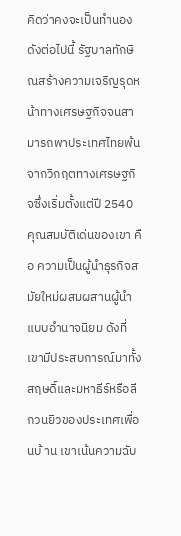คิดว่าคงจะเป็นทำนองดังต่อไปนี้ รัฐบาลทักษิณสร้างความเจริญรุดหน้าทางเศรษฐกิจจนสามารถพาประเทศไทยพ้นจากวิกฤตทางเศรษฐกิจซึ่งเริ่มตั้งแต่ปี 2540 คุณสมบัติเด่นของเขา คือ ความเป็นผู้นำธุรกิจสมัยใหม่ผสมผสานผู้นำแบบอำนาจนิยม ดังที่เขามีประสบการณ์มาทั้งสฤษดิ์และมหาธีร์หรือลีกวนยิวของประเทศเพื่อนบ้ าน เขาเน้นความฉับ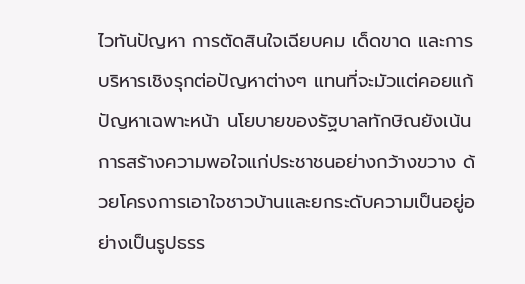ไวทันปัญหา การตัดสินใจเฉียบคม เด็ดขาด และการบริหารเชิงรุกต่อปัญหาต่างๆ แทนที่จะมัวแต่คอยแก้ปัญหาเฉพาะหน้า นโยบายของรัฐบาลทักษิณยังเน้นการสร้างความพอใจแก่ประชาชนอย่างกว้างขวาง ด้วยโครงการเอาใจชาวบ้านและยกระดับความเป็นอยู่อย่างเป็นรูปธรร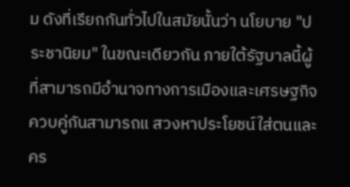ม ดังที่เรียกกันทั่วไปในสมัยนั้นว่า นโยบาย "ประชานิยม" ในขณะเดียวกัน ภายใต้รัฐบาลนี้ผู้ที่สามารถมีอำนาจทางการเมืองและเศรษฐกิจควบคู่กันสามารถแ สวงหาประโยชน์ใส่ตนและคร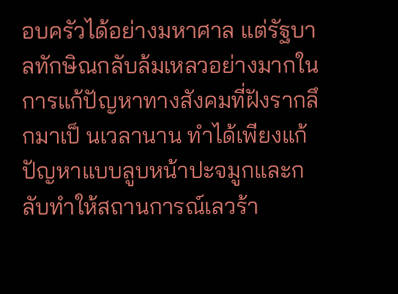อบครัวได้อย่างมหาศาล แต่รัฐบาลทักษิณกลับล้มเหลวอย่างมากในการแก้ปัญหาทางสังคมที่ฝังรากลึกมาเป็ นเวลานาน ทำได้เพียงแก้ปัญหาแบบลูบหน้าปะจมูกและกลับทำให้สถานการณ์เลวร้า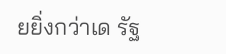ยยิ่งกว่าเด รัฐ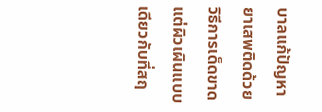บาลแก้ปัญหายาเสพติดด้วยวิธีการเด็ดขาดแต่ผิวเผินแบบเดียวกับที่สฤ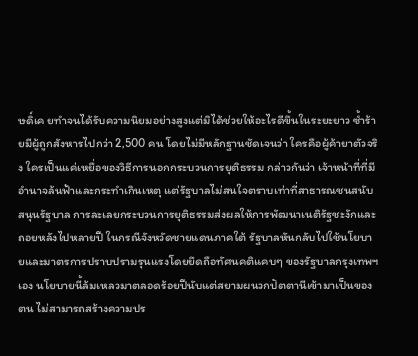ษดิ์เค ยทำจนได้รับความนิยมอย่างสูงแต่มิได้ช่วยให้อะไรดีขึ้นในระยะยาว ซ้ำร้ายมีผู้ถูกสังหารไปกว่า 2,500 คน โดยไม่มีหลักฐานชัดเจนว่า ใครคือผู้ค้ายาตัวจริง ใครเป็นแค่เหยื่อของวิธีการนอกกระบวนการยุติธรรม กล่าวกันว่า เจ้าหน้าที่ที่มีอำนาจล้นฟ้าและกระทำเกินเหตุ แต่รัฐบาลไม่สนใจตราบเท่าที่สาธารณชนสนับสนุนรัฐบาล การละเลยกระบวนการยุติธรรมส่งผลให้การพัฒนาเนติรัฐชะงักและถอยหลังไปหลายปี ในกรณีจังหวัดชายแดนภาคใต้ รัฐบาลหันกลับไปใช้นโยบายและมาตรการปราบปรามรุนแรงโดยยึดถือทัศนคติแคบๆ ของรัฐบาลกรุงเทพฯ เอง นโยบายนี้ล้มเหลวมาตลอดร้อยปีนับแต่สยามผนวกปัตตานีเข้ามาเป็นของตน ไม่สามารถสร้างความปร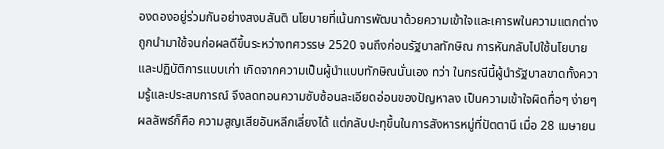องดองอยู่ร่วมกันอย่างสงบสันติ นโยบายที่เน้นการพัฒนาด้วยความเข้าใจและเคารพในความแตกต่างถูกนำมาใช้จนก่อผลดีขึ้นระหว่างทศวรรษ 2520 จนถึงก่อนรัฐบาลทักษิณ การหันกลับไปใช้นโยบายและปฏิบัติการแบบเก่า เกิดจากความเป็นผู้นำแบบทักษิณนั่นเอง ทว่า ในกรณีนี้ผู้นำรัฐบาลขาดทั้งความรู้และประสบการณ์ จึงลดทอนความซับซ้อนละเอียดอ่อนของปัญหาลง เป็นความเข้าใจผิดทื่อๆ ง่ายๆ ผลลัพธ์ก็คือ ความสูญเสียอันหลีกเลี่ยงได้ แต่กลับปะทุขึ้นในการสังหารหมู่ที่ปัตตานี เมื่อ 28 เมษายน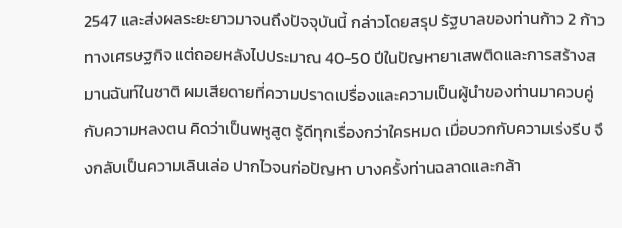2547 และส่งผลระยะยาวมาจนถึงปัจจุบันนี้ กล่าวโดยสรุป รัฐบาลของท่านก้าว 2 ก้าวทางเศรษฐกิจ แต่ถอยหลังไปประมาณ 40-50 ปีในปัญหายาเสพติดและการสร้างสมานฉันท์ในชาติ ผมเสียดายที่ความปราดเปรื่องและความเป็นผู้นำของท่านมาควบคู่กับความหลงตน คิดว่าเป็นพหูสูต รู้ดีทุกเรื่องกว่าใครหมด เมื่อบวกกับความเร่งรีบ จึงกลับเป็นความเลินเล่อ ปากไวจนก่อปัญหา บางครั้งท่านฉลาดและกล้า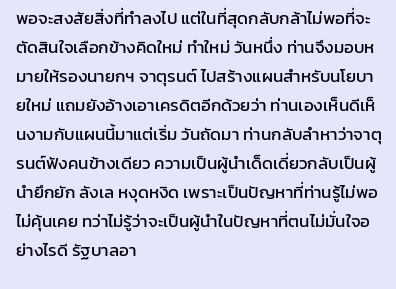พอจะสงสัยสิ่งที่ทำลงไป แต่ในที่สุดกลับกล้าไม่พอที่จะตัดสินใจเลือกข้างคิดใหม่ ทำใหม่ วันหนึ่ง ท่านจึงมอบหมายให้รองนายกฯ จาตุรนต์ ไปสร้างแผนสำหรับนโยบายใหม่ แถมยังอ้างเอาเครดิตอีกด้วยว่า ท่านเองเห็นดีเห็นงามกับแผนนี้มาแต่เริ่ม วันถัดมา ท่านกลับลำหาว่าจาตุรนต์ฟังคนข้างเดียว ความเป็นผู้นำเด็ดเดี่ยวกลับเป็นผู้นำยึกยัก ลังเล หงุดหงิด เพราะเป็นปัญหาที่ท่านรู้ไม่พอไม่คุ้นเคย ทว่าไม่รู้ว่าจะเป็นผู้นำในปัญหาที่ตนไม่มั่นใจอย่างไรดี รัฐบาลอา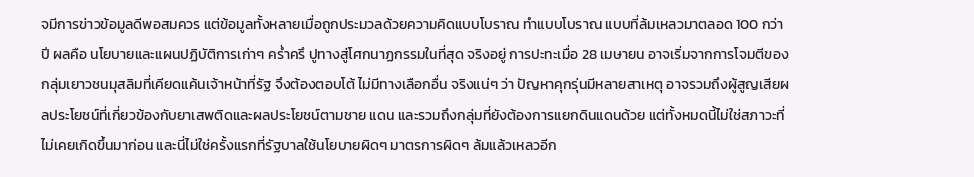จมีการข่าวข้อมูลดีพอสมควร แต่ข้อมูลทั้งหลายเมื่อถูกประมวลด้วยความคิดแบบโบราณ ทำแบบโบราณ แบบที่ล้มเหลวมาตลอด 100 กว่าปี ผลคือ นโยบายและแผนปฏิบัติการเก่าๆ คร่ำครึ ปูทางสู่โศกนาฏกรรมในที่สุด จริงอยู่ การปะทะเมื่อ 28 เมษายน อาจเริ่มจากการโจมตีของกลุ่มเยาวชนมุสลิมที่เคียดแค้นเจ้าหน้าที่รัฐ จึงต้องตอบโต้ ไม่มีทางเลือกอื่น จริงแน่ๆ ว่า ปัญหาคุกรุ่นมีหลายสาเหตุ อาจรวมถึงผู้สูญเสียผลประโยชน์ที่เกี่ยวข้องกับยาเสพติดและผลประโยชน์ตามชาย แดน และรวมถึงกลุ่มที่ยังต้องการแยกดินแดนด้วย แต่ทั้งหมดนี้ไม่ใช่สภาวะที่ไม่เคยเกิดขึ้นมาก่อน และนี่ไม่ใช่ครั้งแรกที่รัฐบาลใช้นโยบายผิดๆ มาตรการผิดๆ ล้มแล้วเหลวอีก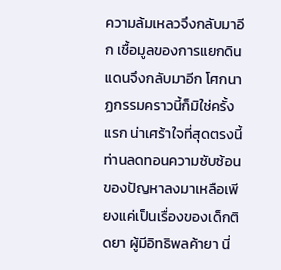ความล้มเหลวจึงกลับมาอีก เชื้อมูลของการแยกดินแดนจึงกลับมาอีก โศกนาฏกรรมคราวนี้ก็มิใช่ครั้งแรก น่าเศร้าใจที่สุดตรงนี้ ท่านลดทอนความซับซ้อนของปัญหาลงมาเหลือเพียงแค่เป็นเรื่องของเด็กติดยา ผู้มีอิทธิพลค้ายา นี่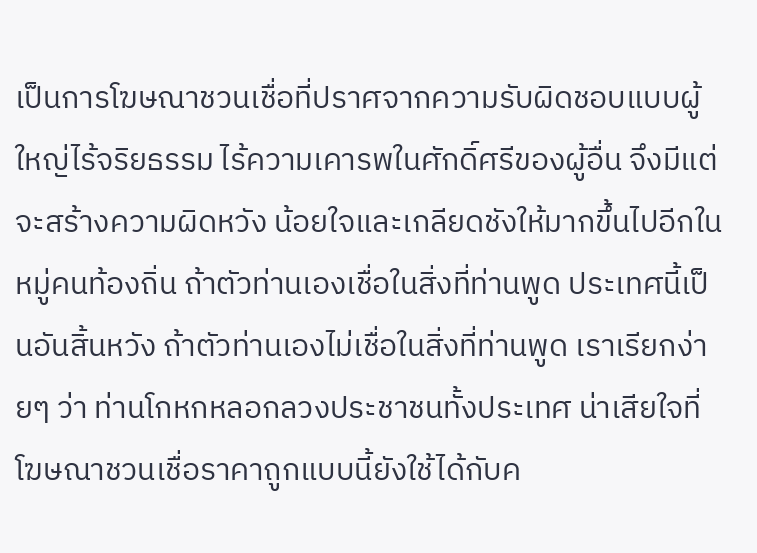เป็นการโฆษณาชวนเชื่อที่ปราศจากความรับผิดชอบแบบผู้ใหญ่ไร้จริยธรรม ไร้ความเคารพในศักดิ์ศรีของผู้อื่น จึงมีแต่จะสร้างความผิดหวัง น้อยใจและเกลียดชังให้มากขึ้นไปอีกในหมู่คนท้องถิ่น ถ้าตัวท่านเองเชื่อในสิ่งที่ท่านพูด ประเทศนี้เป็นอันสิ้นหวัง ถ้าตัวท่านเองไม่เชื่อในสิ่งที่ท่านพูด เราเรียกง่ายๆ ว่า ท่านโกหกหลอกลวงประชาชนทั้งประเทศ น่าเสียใจที่โฆษณาชวนเชื่อราคาถูกแบบนี้ยังใช้ได้กับค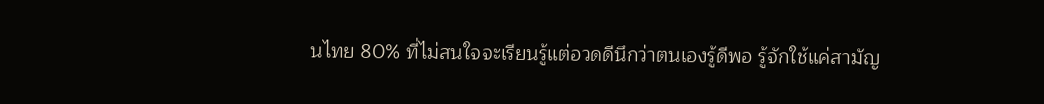นไทย 80% ที่ไม่สนใจจะเรียนรู้แต่อวดดีนึกว่าตนเองรู้ดีพอ รู้จักใช้แค่สามัญ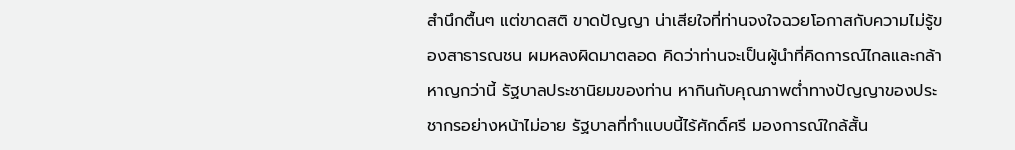สำนึกตื้นๆ แต่ขาดสติ ขาดปัญญา น่าเสียใจที่ท่านจงใจฉวยโอกาสกับความไม่รู้ของสาธารณชน ผมหลงผิดมาตลอด คิดว่าท่านจะเป็นผู้นำที่คิดการณ์ไกลและกล้าหาญกว่านี้ รัฐบาลประชานิยมของท่าน หากินกับคุณภาพต่ำทางปัญญาของประชากรอย่างหน้าไม่อาย รัฐบาลที่ทำแบบนี้ไร้ศักดิ์ศรี มองการณ์ใกล้สั้น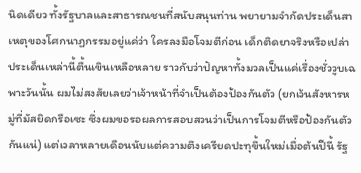นิดเดียว ทั้งรัฐบาลและสาธารณชนที่สนับสนุนท่าน พยายามจำกัดประเด็นสาเหตุของโศกนาฏกรรมอยู่แค่ว่า ใครลงมือโจมตีก่อน เด็กติดยาจริงหรือเปล่า ประเด็นเหล่านี้ตื้นเขินเหลือหลาย ราวกับว่าปัญหาทั้งมวลเป็นแค่เรื่องชั่ววูบเฉพาะวันนั้น ผมไม่สงสัยเลยว่าเจ้าหน้าที่จำเป็นต้องป้องกันตัว (ยกเว้นสังหารหมู่ที่มัสยิดกรือเซะ ซึ่งผมขอรอผลการสอบสวนว่าเป็นการโจมตีหรือป้องกันตัวกันแน่) แต่เวลาหลายเดือนนับแต่ความตึงเครียดปะทุขึ้นใหม่เมื่อต้นปีนี้ รัฐ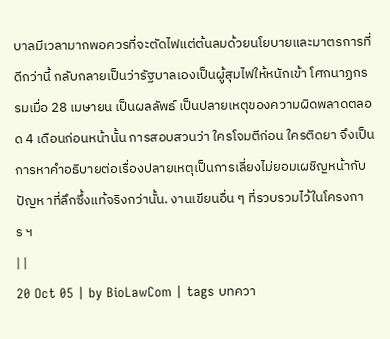บาลมีเวลามากพอควรที่จะตัดไฟแต่ต้นลมด้วยนโยบายและมาตรการที่ดีกว่านี้ กลับกลายเป็นว่ารัฐบาลเองเป็นผู้สุมไฟให้หนักเข้า โศกนาฏกรรมเมื่อ 28 เมษายน เป็นผลลัพธ์ เป็นปลายเหตุของความผิดพลาดตลอด 4 เดือนก่อนหน้านั้น การสอบสวนว่า ใครโจมตีก่อน ใครติดยา จึงเป็นการหาคำอธิบายต่อเรื่องปลายเหตุเป็นการเลี่ยงไม่ยอมเผชิญหน้ากับปัญห าที่ลึกซึ้งแท้จริงกว่านั้น. งานเขียนอื่น ๆ ที่รวบรวมไว้ในโครงการ ฯ
| |
20 Oct 05 | by BioLawCom | tags บทควา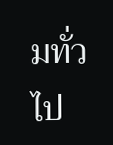มทั่วไป